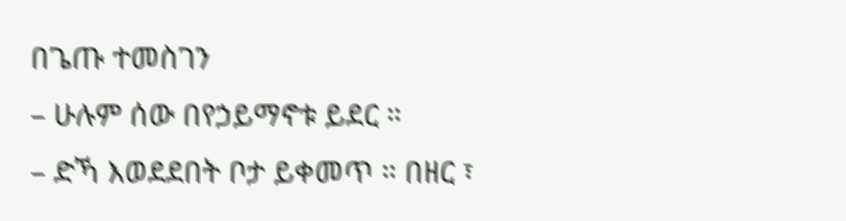በጌጡ ተመስገን
– ሁሉም ሰው በየኃይማኖቱ ይደር ።
– ድኻ እወደደበት ቦታ ይቀመጥ ። በዘር ፣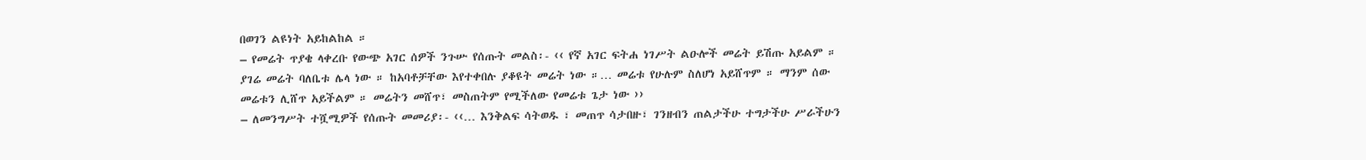በወገን ልዩነት አይከልከል ።
– የመሬት ጥያቄ ላቀረቡ የውጭ አገር ሰዎች ንጉሡ የሰጡት መልስ፡- ‹‹ የኛ አገር ፍትሐ ነገሥት ልዑሎች መሬት ይሽጡ አይልም ። ያገሬ መሬት ባለቤቱ ሌላ ነው ። ከአባቶቻቸው እየተቀበሉ ያቆዩት መሬት ነው ።… መሬቱ የሁሉም ስለሆነ አይሸጥም ። ማንም ሰው መሬቱን ሊሸጥ አይችልም ። መሬትን መሸጥ፣ መስጠትም የሚችለው የመሬቱ ጌታ ነው ››
– ለመንግሥት ተሿሚዎች የሰጡት መመሪያ፡- ‹‹… እንቅልፍ ሳትወዱ ፣ መጠጥ ሳታበዙ፣ ገንዘብን ጠልታችሁ ተግታችሁ ሥራችሁን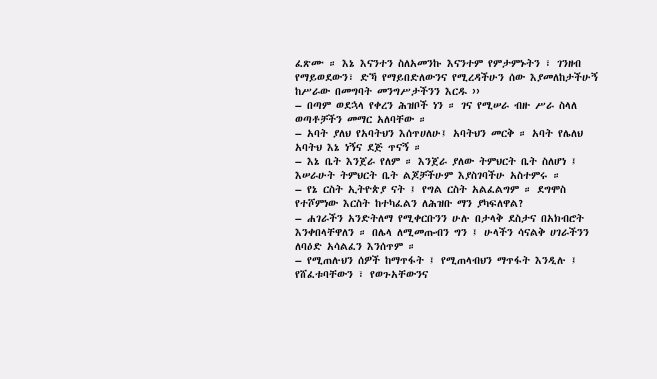ፈጽሙ ። እኔ እናንተን ስለአመንኩ እናንተም የምታምኑትን ፣ ገንዘብ የማይወደውን፣ ድኻ የማይበድለውንና የሚረዳችሁን ሰው እያመለከታችሁኝ ከሥራው በመግባት መንግሥታችንን እርዱ ››
– በጣም ወደኋላ የቀረን ሕዝቦች ነን ። ገና የሚሠራ ብዙ ሥራ ስላለ ወጣቶቻችን መማር አለባቸው ።
– አባት ያለህ የአባትህን እሰጥሀለሁ፤ አባትህን መርቅ ። አባት የሌለህ አባትህ እኔ ነኝና ደጅ ጥናኝ ።
– እኔ ቤት እንጀራ የለም ። እንጀራ ያለው ትምህርት ቤት ስለሆነ ፤ እሠራሁት ትምህርት ቤት ልጆቻችሁም እያስገባችሁ አስተምሩ ።
– የኔ ርስት ኢትዮጵያ ናት ፤ የግል ርስት አልፈልግም ። ደግሞስ የተሾምነው እርስት ከተካፈልን ለሕዝቡ ማን ያካፍለዋል?
– ሐገራችን አንድትለማ የሚቀርቡንን ሁሉ በታላቅ ደስታና በአክብሮት እንቀበላቸዋለን ። በሌላ ለሚመጡብን ግን ፤ ሁላችን ሳናልቅ ሀገራችንን ለባዕድ አሳልፈን እንሰጥም ።
– የሚጠሉህን ሰዎች ከማጥፋት ፤ የሚጠላብህን ማጥፋት እንዲሉ ፤ የሸፈቱባቸውን ፣ የወጉአቸውንና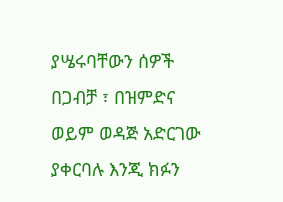ያሤሩባቸውን ሰዎች በጋብቻ ፣ በዝምድና ወይም ወዳጅ አድርገው ያቀርባሉ እንጂ ክፉን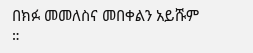በክፉ መመለስና መበቀልን አይሹም ።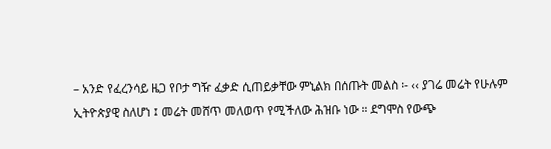– አንድ የፈረንሳይ ዜጋ የቦታ ግዥ ፈቃድ ሲጠይቃቸው ምኒልክ በሰጡት መልስ ፡- ‹‹ ያገሬ መሬት የሁሉም
ኢትዮጵያዊ ስለሆነ ፤ መሬት መሸጥ መለወጥ የሚችለው ሕዝቡ ነው ። ደግሞስ የውጭ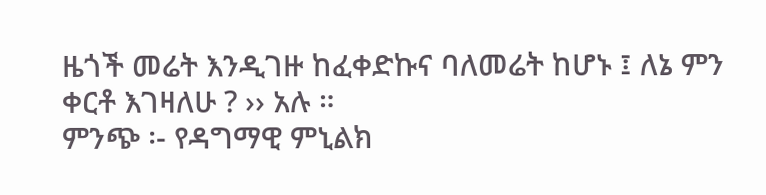ዜጎች መሬት እንዲገዙ ከፈቀድኩና ባለመሬት ከሆኑ ፤ ለኔ ምን ቀርቶ እገዛለሁ ? ›› አሉ ።
ምንጭ ፡- የዳግማዊ ምኒልክ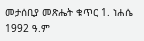መታሰቢያ መጽሔት ቁጥር 1. ነሐሴ 1992 ዓ.ም